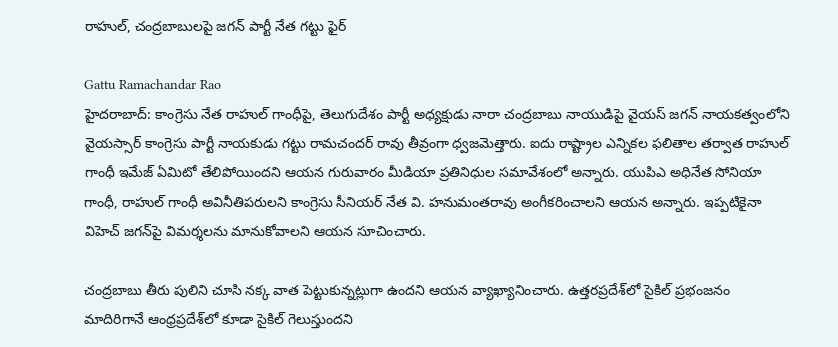రాహుల్, చంద్రబాబులపై జగన్ పార్టీ నేత గట్టు ఫైర్

Gattu Ramachandar Rao
హైదరాబాద్: కాంగ్రెసు నేత రాహుల్ గాంధీపై, తెలుగుదేశం పార్టీ అధ్యక్షుడు నారా చంద్రబాబు నాయుడిపై వైయస్ జగన్ నాయకత్వంలోని వైయస్సార్ కాంగ్రెసు పార్టీ నాయకుడు గట్టు రామచందర్ రావు తీవ్రంగా ధ్వజమెత్తారు. ఐదు రాష్ట్రాల ఎన్నికల ఫలితాల తర్వాత రాహుల్ గాంధీ ఇమేజ్ ఏమిటో తేలిపోయిందని ఆయన గురువారం మీడియా ప్రతినిధుల సమావేశంలో అన్నారు. యుపిఎ అధినేత సోనియా గాంధీ, రాహుల్ గాంధీ అవినీతిపరులని కాంగ్రెసు సీనియర్ నేత వి. హనుమంతరావు అంగీకరించాలని ఆయన అన్నారు. ఇప్పటికైనా విహెచ్ జగన్‌పై విమర్శలను మానుకోవాలని ఆయన సూచించారు.

చంద్రబాబు తీరు పులిని చూసి నక్క వాత పెట్టుకున్నట్లుగా ఉందని ఆయన వ్యాఖ్యానించారు. ఉత్తరప్రదేశ్‌లో సైకిల్ ప్రభంజనం మాదిరిగానే ఆంధ్రప్రదేశ్‌లో కూడా సైకిల్ గెలుస్తుందని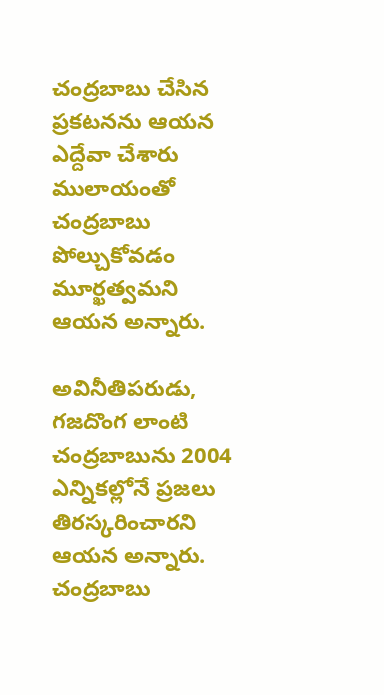చంద్రబాబు చేసిన ప్రకటనను ఆయన ఎద్దేవా చేశారు ములాయంతో చంద్రబాబు పోల్చుకోవడం మూర్ఖత్వమని ఆయన అన్నారు.

అవినీతిపరుడు, గజదొంగ లాంటి చంద్రబాబును 2004 ఎన్నికల్లోనే ప్రజలు తిరస్కరించారని ఆయన అన్నారు. చంద్రబాబు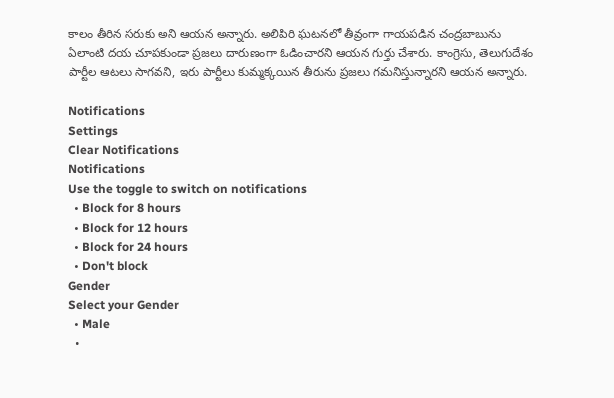కాలం తీరిన సరుకు అని ఆయన అన్నారు. అలిపిరి ఘటనలో తీవ్రంగా గాయపడిన చంద్రబాబును ఏలాంటి దయ చూపకుండా ప్రజలు దారుణంగా ఓడించారని ఆయన గుర్తు చేశారు. కాంగ్రెసు, తెలుగుదేశం పార్టీల ఆటలు సాగవని, ఇరు పార్టీలు కుమ్మక్కయిన తీరును ప్రజలు గమనిస్తున్నారని ఆయన అన్నారు.

Notifications
Settings
Clear Notifications
Notifications
Use the toggle to switch on notifications
  • Block for 8 hours
  • Block for 12 hours
  • Block for 24 hours
  • Don't block
Gender
Select your Gender
  • Male
  •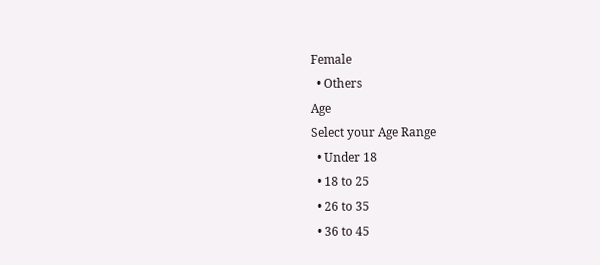Female
  • Others
Age
Select your Age Range
  • Under 18
  • 18 to 25
  • 26 to 35
  • 36 to 45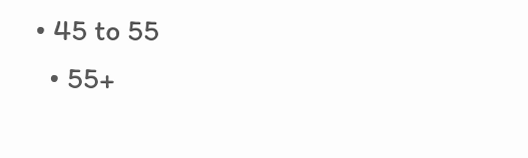• 45 to 55
  • 55+